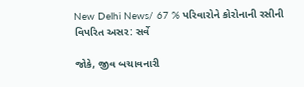New Delhi News/ 67 % પરિવારોને કોરોનાની રસીની વિપરિત અસર: સર્વે

જોકે, જીવ બચાવનારી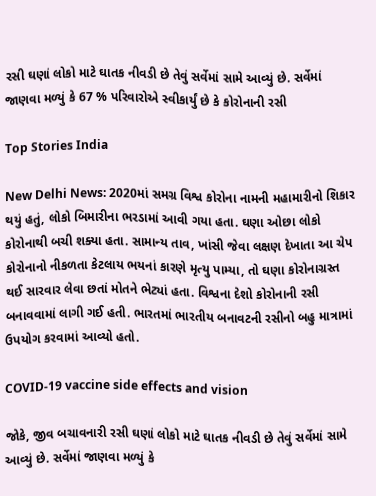રસી ઘણાં લોકો માટે ઘાતક નીવડી છે તેવું સર્વેમાં સામે આવ્યું છે. સર્વેમાં જાણવા મળ્યું કે 67 % પરિવારોએ સ્વીકાર્યું છે કે કોરોનાની રસી

Top Stories India

New Delhi News: 2020માં સમગ્ર વિશ્વ કોરોના નામની મહામારીનો શિકાર થયું હતું, લોકો બિમારીના ભરડામાં આવી ગયા હતા. ઘણા ઓછા લોકો કોરોનાથી બચી શક્યા હતા. સામાન્ય તાવ, ખાંસી જેવા લક્ષણ દેખાતા આ ચેપ કોરોનાનો નીકળતા કેટલાય ભયનાં કારણે મૃત્યુ પામ્યા, તો ઘણા કોરોનાગ્રસ્ત થઈ સારવાર લેવા છતાં મોતને ભેટ્યાં હતા. વિશ્વના દેશો કોરોનાની રસી બનાવવામાં લાગી ગઈ હતી. ભારતમાં ભારતીય બનાવટની રસીનો બહુ માત્રામાં ઉપયોગ કરવામાં આવ્યો હતો.

COVID-19 vaccine side effects and vision

જોકે, જીવ બચાવનારી રસી ઘણાં લોકો માટે ઘાતક નીવડી છે તેવું સર્વેમાં સામે આવ્યું છે. સર્વેમાં જાણવા મળ્યું કે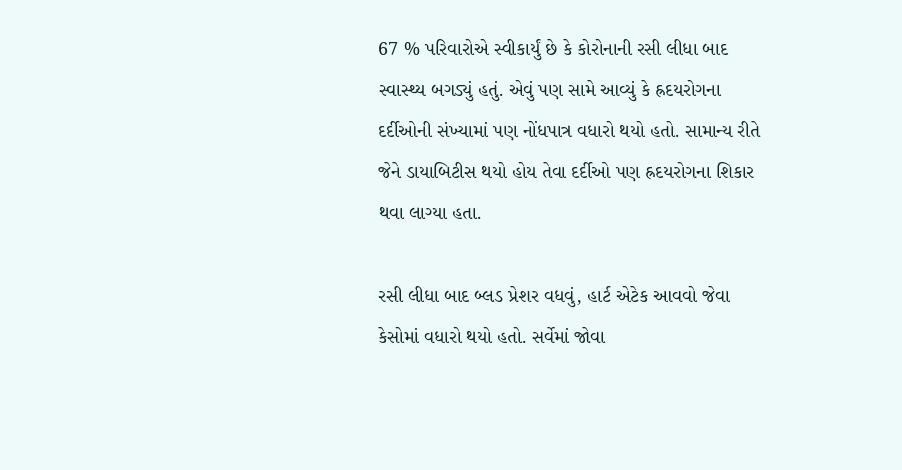67 % પરિવારોએ સ્વીકાર્યું છે કે કોરોનાની રસી લીધા બાદ સ્વાસ્થ્ય બગડ્યું હતું. એવું પણ સામે આવ્યું કે હ્રદયરોગના દર્દીઓની સંખ્યામાં પણ નોંધપાત્ર વધારો થયો હતો. સામાન્ય રીતે જેને ડાયાબિટીસ થયો હોય તેવા દર્દીઓ પણ હ્રદયરોગના શિકાર થવા લાગ્યા હતા.

રસી લીધા બાદ બ્લડ પ્રેશર વધવું, હાર્ટ એટેક આવવો જેવા કેસોમાં વધારો થયો હતો. સર્વેમાં જોવા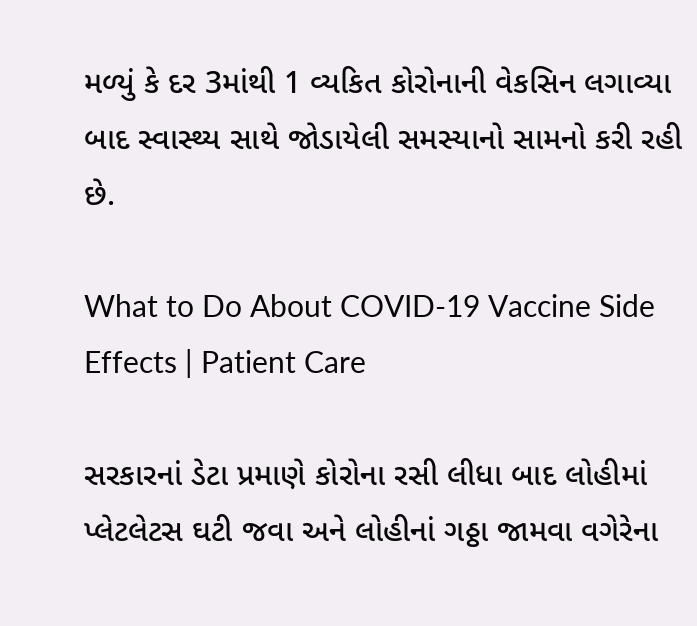મળ્યું કે દર 3માંથી 1 વ્યકિત કોરોનાની વેકસિન લગાવ્યા બાદ સ્વાસ્થ્ય સાથે જોડાયેલી સમસ્યાનો સામનો કરી રહી છે.

What to Do About COVID-19 Vaccine Side Effects | Patient Care

સરકારનાં ડેટા પ્રમાણે કોરોના રસી લીધા બાદ લોહીમાં પ્લેટલેટસ ઘટી જવા અને લોહીનાં ગઠ્ઠા જામવા વગેરેના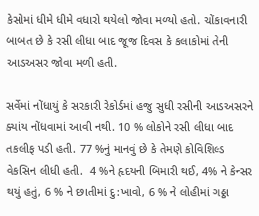કેસોમાં ધીમે ધીમે વધારો થયેલો જોવા મળ્યો હતો. ચોંકાવનારી બાબત છે કે રસી લીધા બાદ જૂજ દિવસ કે કલાકોમાં તેની આડઅસર જોવા મળી હતી.

સર્વેમાં નોંધાયું કે સરકારી રેકોર્ડમાં હજુ સુધી રસીની આડઅસરને ક્યાંય નોંધવામાં આવી નથી. 10 % લોકોને રસી લીધા બાદ તકલીફ પડી હતી. 77 %નું માનવું છે કે તેમણે કોવિશિલ્ડ વેકસિન લીધી હતી.  4 %ને હૃદયની બિમારી થઈ, 4% ને કેન્સર થયું હતું, 6 % ને છાતીમાં દુ:ખાવો, 6 % ને લોહીમાં ગઠ્ઠા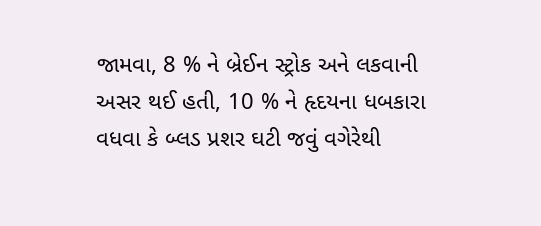જામવા, 8 % ને બ્રેઈન સ્ટ્રોક અને લકવાની અસર થઈ હતી, 10 % ને હૃદયના ધબકારા વધવા કે બ્લડ પ્રશર ઘટી જવું વગેરેથી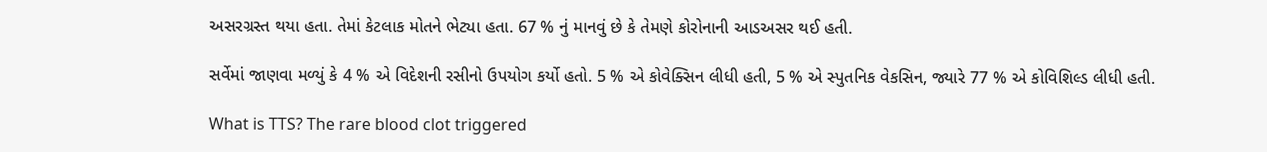અસરગ્રસ્ત થયા હતા. તેમાં કેટલાક મોતને ભેટ્યા હતા. 67 % નું માનવું છે કે તેમણે કોરોનાની આડઅસર થઈ હતી.

સર્વેમાં જાણવા મળ્યું કે 4 % એ વિદેશની રસીનો ઉપયોગ કર્યો હતો. 5 % એ કોવેક્સિન લીધી હતી, 5 % એ સ્પુતનિક વેકસિન, જ્યારે 77 % એ કોવિશિલ્ડ લીધી હતી.

What is TTS? The rare blood clot triggered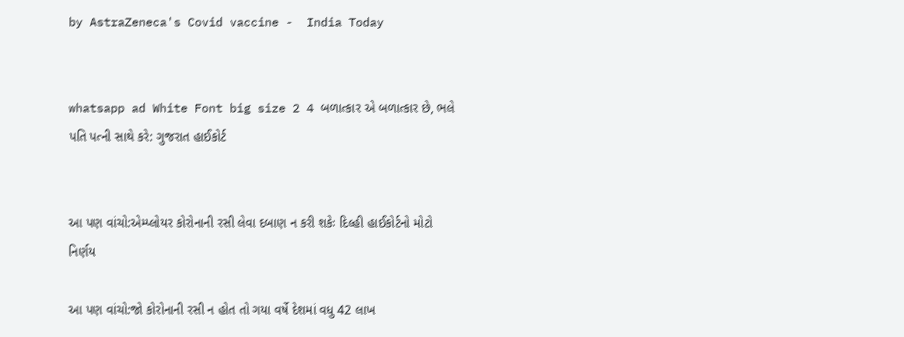by AstraZeneca's Covid vaccine -  India Today


whatsapp ad White Font big size 2 4 બળાત્કાર એ બળાત્કાર છે, ભલે પતિ પત્ની સાથે કરે: ગુજરાત હાઈકોર્ટ


આ પણ વાંચો:એમ્પ્લોયર કોરોનાની રસી લેવા દબાણ ન કરી શકેઃ દિલ્હી હાઈકોર્ટનો મોટો નિર્ણય

આ પણ વાંચો:જો કોરોનાની રસી ન હોત તો ગયા વર્ષે દેશમાં વધુ 42 લાખ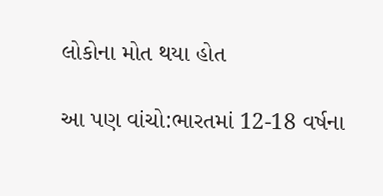લોકોના મોત થયા હોત

આ પણ વાંચો:ભારતમાં 12-18 વર્ષના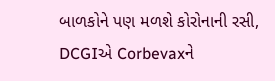બાળકોને પણ મળશે કોરોનાની રસી, DCGIએ Corbevaxને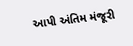આપી અંતિમ મંજૂરી